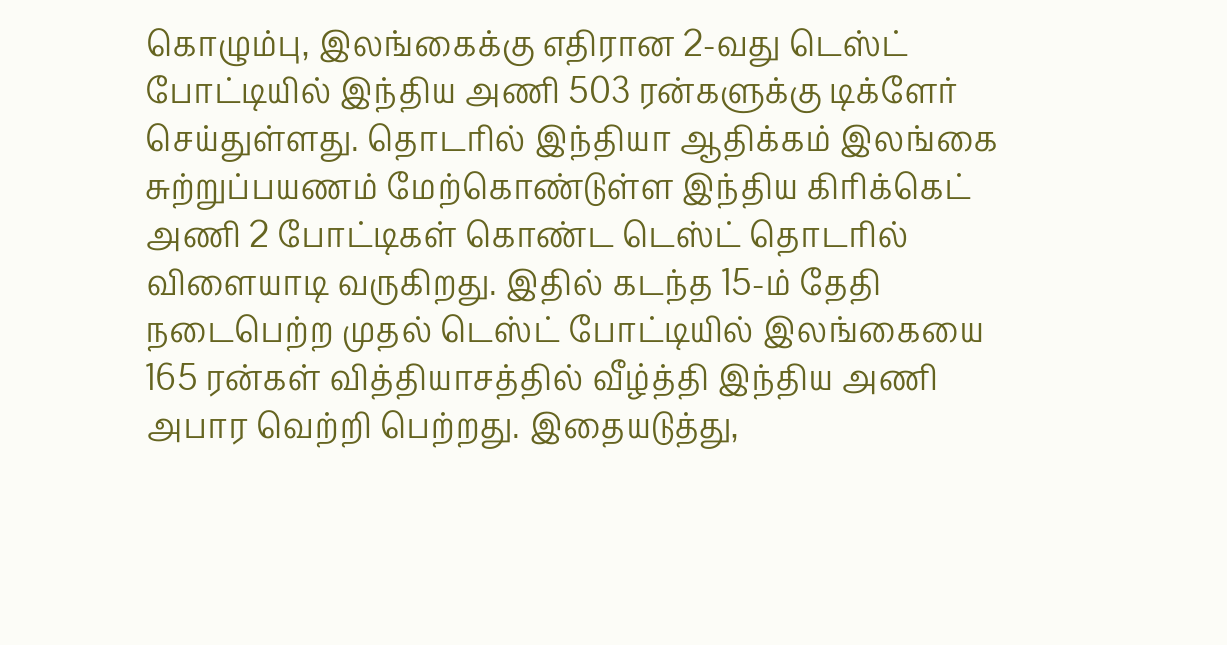கொழும்பு, இலங்கைக்கு எதிரான 2-வது டெஸ்ட் போட்டியில் இந்திய அணி 503 ரன்களுக்கு டிக்ளேர் செய்துள்ளது. தொடரில் இந்தியா ஆதிக்கம் இலங்கை சுற்றுப்பயணம் மேற்கொண்டுள்ள இந்திய கிரிக்கெட் அணி 2 போட்டிகள் கொண்ட டெஸ்ட் தொடரில் விளையாடி வருகிறது. இதில் கடந்த 15-ம் தேதி நடைபெற்ற முதல் டெஸ்ட் போட்டியில் இலங்கையை 165 ரன்கள் வித்தியாசத்தில் வீழ்த்தி இந்திய அணி அபார வெற்றி பெற்றது. இதையடுத்து,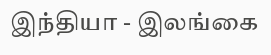இந்தியா - இலங்கை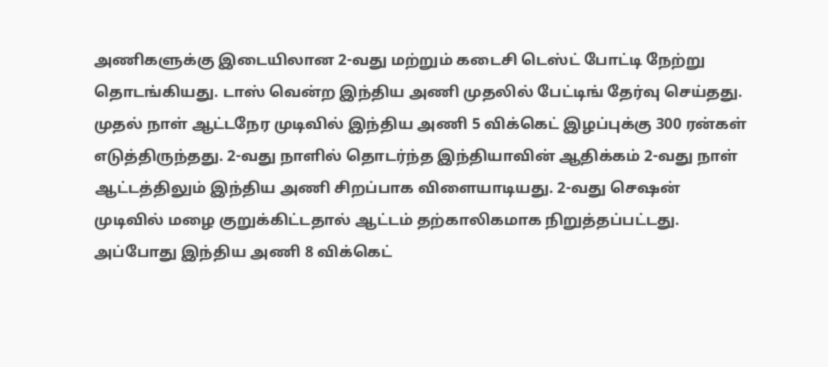அணிகளுக்கு இடையிலான 2-வது மற்றும் கடைசி டெஸ்ட் போட்டி நேற்று தொடங்கியது. டாஸ் வென்ற இந்திய அணி முதலில் பேட்டிங் தேர்வு செய்தது. முதல் நாள் ஆட்டநேர முடிவில் இந்திய அணி 5 விக்கெட் இழப்புக்கு 300 ரன்கள் எடுத்திருந்தது. 2-வது நாளில் தொடர்ந்த இந்தியாவின் ஆதிக்கம் 2-வது நாள் ஆட்டத்திலும் இந்திய அணி சிறப்பாக விளையாடியது. 2-வது செஷன் முடிவில் மழை குறுக்கிட்டதால் ஆட்டம் தற்காலிகமாக நிறுத்தப்பட்டது. அப்போது இந்திய அணி 8 விக்கெட்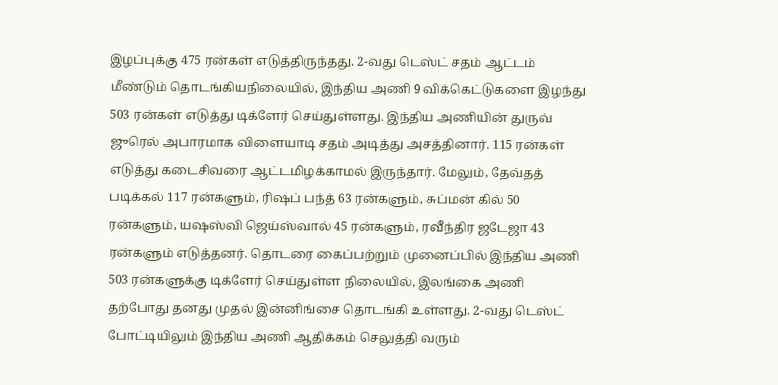இழப்புக்கு 475 ரன்கள் எடுத்திருந்தது. 2-வது டெஸ்ட் சதம் ஆட்டம் மீண்டும் தொடங்கியநிலையில், இந்திய அணி 9 விக்கெட்டுகளை இழந்து 503 ரன்கள் எடுத்து டிக்ளேர் செய்துள்ளது. இந்திய அணியின் துருவ் ஜுரெல் அபாரமாக விளையாடி சதம் அடித்து அசத்தினார். 115 ரன்கள் எடுத்து கடைசிவரை ஆட்டமிழக்காமல் இருந்தார். மேலும், தேவ்தத் படிக்கல் 117 ரன்களும், ரிஷப் பந்த் 63 ரன்களும், சுப்மன் கில் 50 ரன்களும், யஷஸ்வி ஜெய்ஸ்வால் 45 ரன்களும், ரவீந்திர ஜடேஜா 43 ரன்களும் எடுத்தனர். தொடரை கைப்பற்றும் முனைப்பில் இந்திய அணி 503 ரன்களுக்கு டிக்ளேர் செய்துள்ள நிலையில், இலங்கை அணி தற்போது தனது முதல் இன்னிங்சை தொடங்கி உள்ளது. 2-வது டெஸ்ட் போட்டியிலும் இந்திய அணி ஆதிக்கம் செலுத்தி வரும்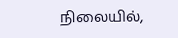நிலையில்,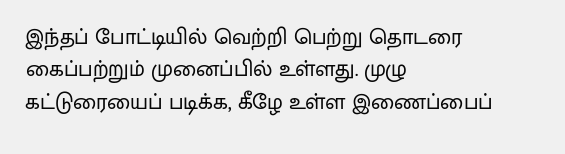இந்தப் போட்டியில் வெற்றி பெற்று தொடரை கைப்பற்றும் முனைப்பில் உள்ளது. முழு கட்டுரையைப் படிக்க, கீழே உள்ள இணைப்பைப்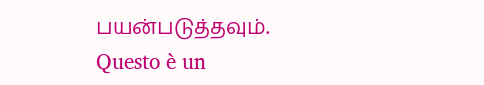பயன்படுத்தவும்.
Questo è un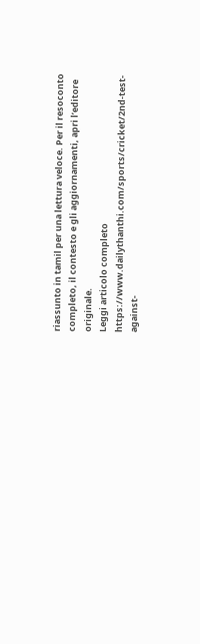riassunto in tamil per una lettura veloce. Per il resoconto completo, il contesto e gli aggiornamenti, apri l’editore originale.
Leggi articolo completo
https://www.dailythanthi.com/sports/cricket/2nd-test-against-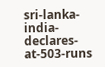sri-lanka-india-declares-at-503-runs